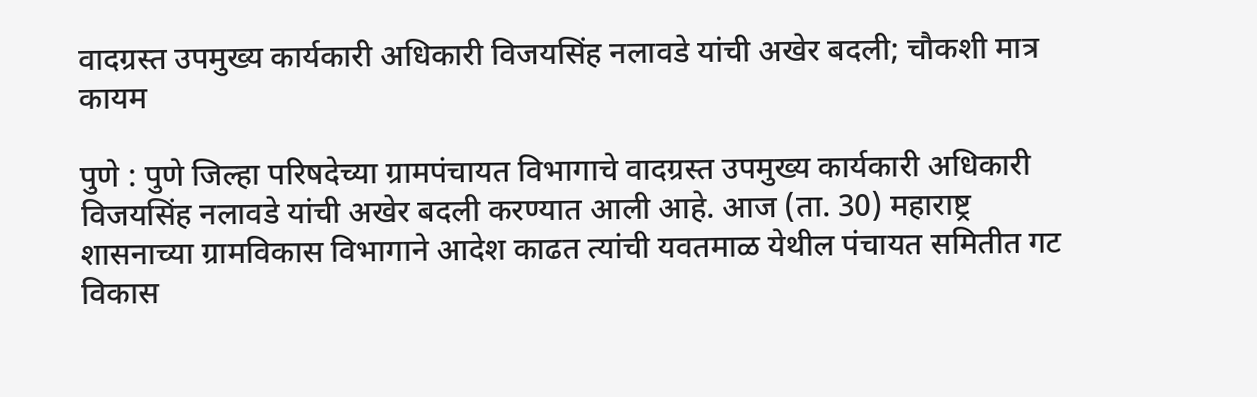वादग्रस्त उपमुख्य कार्यकारी अधिकारी विजयसिंह नलावडे यांची अखेर बदली; चौकशी मात्र कायम

पुणे : पुणे जिल्हा परिषदेच्या ग्रामपंचायत विभागाचे वादग्रस्त उपमुख्य कार्यकारी अधिकारी विजयसिंह नलावडे यांची अखेर बदली करण्यात आली आहे. आज (ता. 30) महाराष्ट्र शासनाच्या ग्रामविकास विभागाने आदेश काढत त्यांची यवतमाळ येथील पंचायत समितीत गट विकास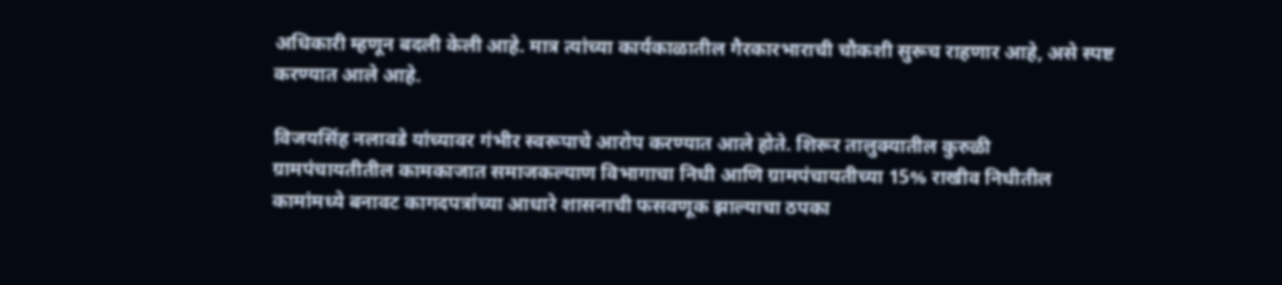अधिकारी म्हणून बदली केली आहे. मात्र त्यांच्या कार्यकाळातील गैरकारभाराची चौकशी सुरूच राहणार आहे, असे स्पष्ट करण्यात आले आहे.

विजयसिंह नलावडे यांच्यावर गंभीर स्वरूपाचे आरोप करण्यात आले होते. शिरूर तालुक्यातील कुरुळी ग्रामपंचायतीतील कामकाजात समाजकल्याण विभागाचा निधी आणि ग्रामपंचायतीच्या 15% राखीव निधीतील कामांमध्ये बनावट कागदपत्रांच्या आधारे शासनाची फसवणूक झाल्याचा ठपका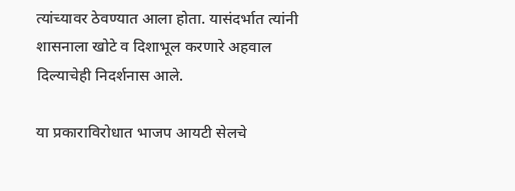त्यांच्यावर ठेवण्यात आला होता. यासंदर्भात त्यांनी शासनाला खोटे व दिशाभूल करणारे अहवाल दिल्याचेही निदर्शनास आले.

या प्रकाराविरोधात भाजप आयटी सेलचे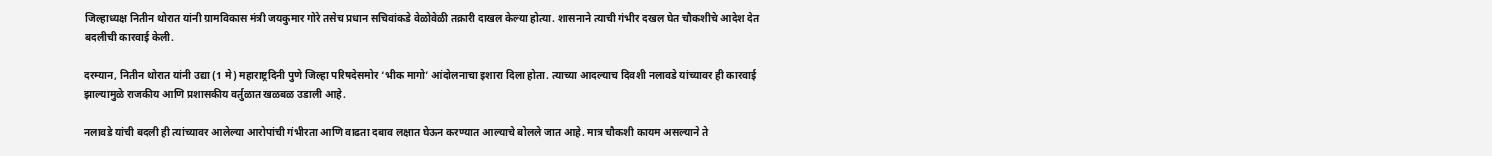जिल्हाध्यक्ष नितीन थोरात यांनी ग्रामविकास मंत्री जयकुमार गोरे तसेच प्रधान सचिवांकडे वेळोवेळी तक्रारी दाखल केल्या होत्या. शासनाने त्याची गंभीर दखल घेत चौकशीचे आदेश देत बदलीची कारवाई केली.

दरम्यान, नितीन थोरात यांनी उद्या (1 मे) महाराष्ट्रदिनी पुणे जिल्हा परिषदेसमोर ‘भीक मागो’ आंदोलनाचा इशारा दिला होता. त्याच्या आदल्याच दिवशी नलावडे यांच्यावर ही कारवाई झाल्यामुळे राजकीय आणि प्रशासकीय वर्तुळात खळबळ उडाली आहे.

नलावडे यांची बदली ही त्यांच्यावर आलेल्या आरोपांची गंभीरता आणि वाढता दबाव लक्षात घेऊन करण्यात आल्याचे बोलले जात आहे. मात्र चौकशी कायम असल्याने ते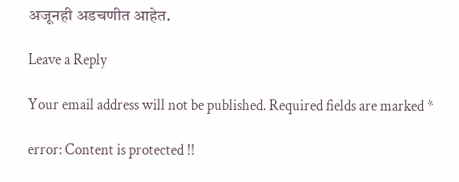अजूनही अडचणीत आहेत.

Leave a Reply

Your email address will not be published. Required fields are marked *

error: Content is protected !!